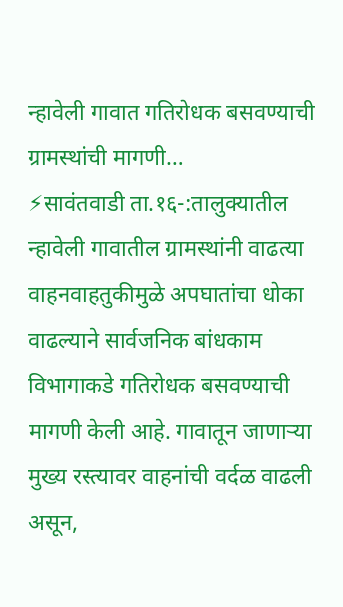न्हावेली गावात गतिरोधक बसवण्याची ग्रामस्थांची मागणी…
⚡सावंतवाडी ता.१६-:तालुक्यातील न्हावेली गावातील ग्रामस्थांनी वाढत्या वाहनवाहतुकीमुळे अपघातांचा धोका वाढल्याने सार्वजनिक बांधकाम विभागाकडे गतिरोधक बसवण्याची मागणी केली आहे. गावातून जाणाऱ्या मुख्य रस्त्यावर वाहनांची वर्दळ वाढली असून,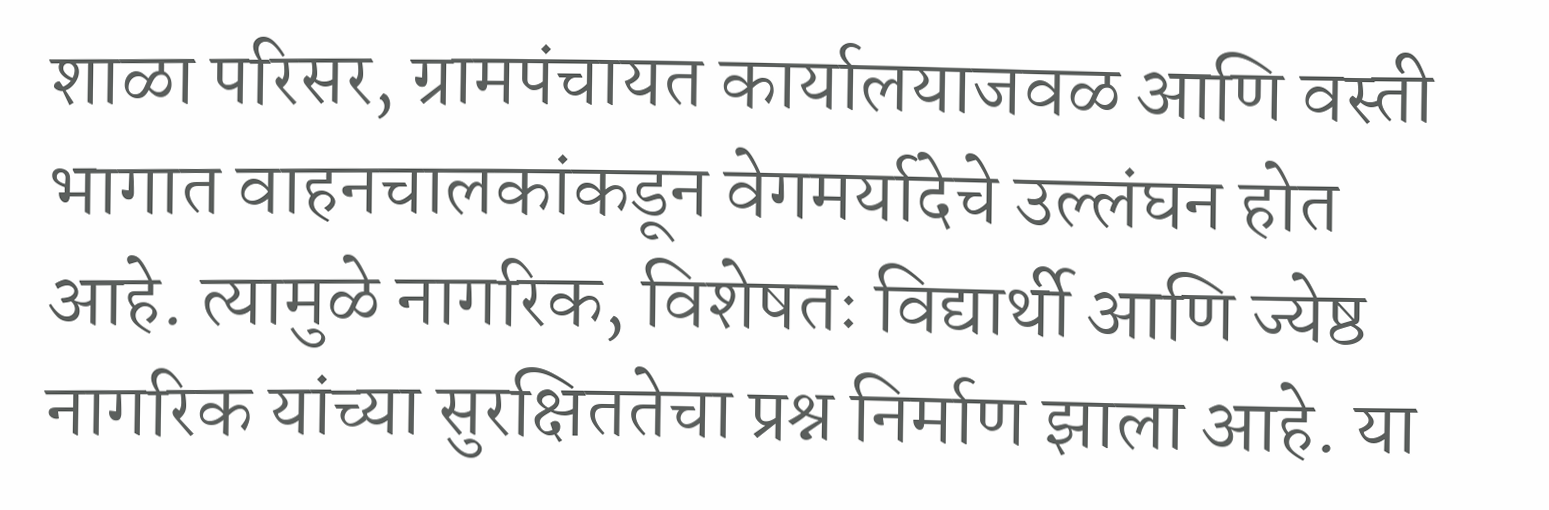शाळा परिसर, ग्रामपंचायत कार्यालयाजवळ आणि वस्ती भागात वाहनचालकांकडून वेगमर्यादेचे उल्लंघन होत आहे. त्यामुळे नागरिक, विशेषतः विद्यार्थी आणि ज्येष्ठ नागरिक यांच्या सुरक्षिततेचा प्रश्न निर्माण झाला आहे. या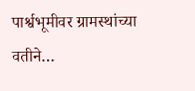पार्श्वभूमीवर ग्रामस्थांच्या वतीने…